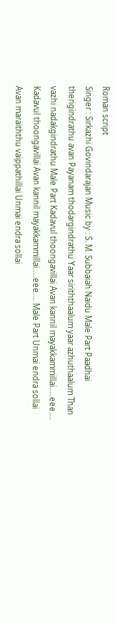Roman script
Singer : Sirkazhi Govindarajan Music by : S. M. Subbaiah Naidu Male Part Paadhai therigindrathu avan Payanam thodargindrathu Yaar siriththaalum yaar azhuthaalum Than vazhi nadakgindrathu Male Part Kadavul thoongavillai Avan kannil mayakkammillai…..eee…. Kadavul thoongavillai Avan kannil mayakkammillai…..eee…. Male Part Unmai endra sollai Avan maraiththu vaippathillai Unmai endra sollai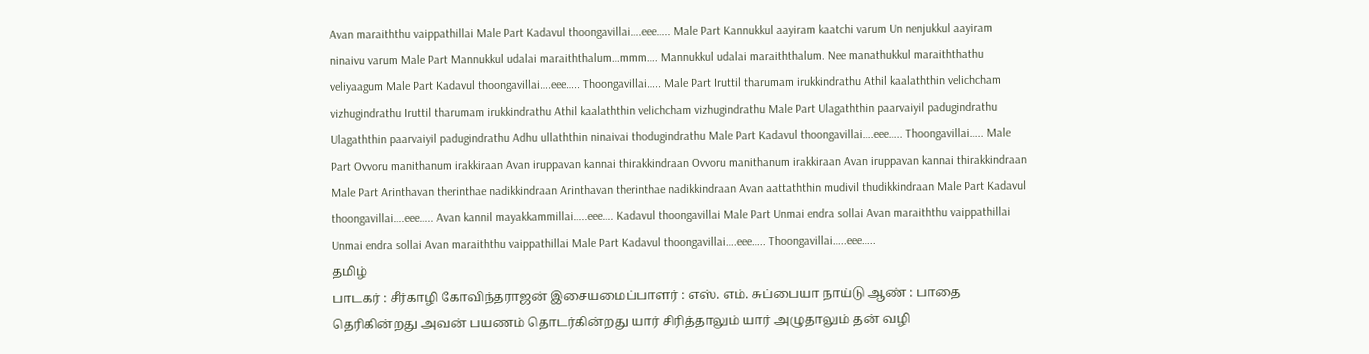Avan maraiththu vaippathillai Male Part Kadavul thoongavillai….eee….. Male Part Kannukkul aayiram kaatchi varum Un nenjukkul aayiram ninaivu varum Male Part Mannukkul udalai maraiththalum…mmm…. Mannukkul udalai maraiththalum. Nee manathukkul maraiththathu veliyaagum Male Part Kadavul thoongavillai….eee….. Thoongavillai….. Male Part Iruttil tharumam irukkindrathu Athil kaalaththin velichcham vizhugindrathu Iruttil tharumam irukkindrathu Athil kaalaththin velichcham vizhugindrathu Male Part Ulagaththin paarvaiyil padugindrathu Ulagaththin paarvaiyil padugindrathu Adhu ullaththin ninaivai thodugindrathu Male Part Kadavul thoongavillai….eee….. Thoongavillai….. Male Part Ovvoru manithanum irakkiraan Avan iruppavan kannai thirakkindraan Ovvoru manithanum irakkiraan Avan iruppavan kannai thirakkindraan Male Part Arinthavan therinthae nadikkindraan Arinthavan therinthae nadikkindraan Avan aattaththin mudivil thudikkindraan Male Part Kadavul thoongavillai….eee….. Avan kannil mayakkammillai…..eee…. Kadavul thoongavillai Male Part Unmai endra sollai Avan maraiththu vaippathillai Unmai endra sollai Avan maraiththu vaippathillai Male Part Kadavul thoongavillai….eee….. Thoongavillai…..eee…..
தமிழ்
பாடகர் : சீர்காழி கோவிந்தராஜன் இசையமைப்பாளர் : எஸ். எம். சுப்பையா நாய்டு ஆண் : பாதை தெரிகின்றது அவன் பயணம் தொடர்கின்றது யார் சிரித்தாலும் யார் அழுதாலும் தன் வழி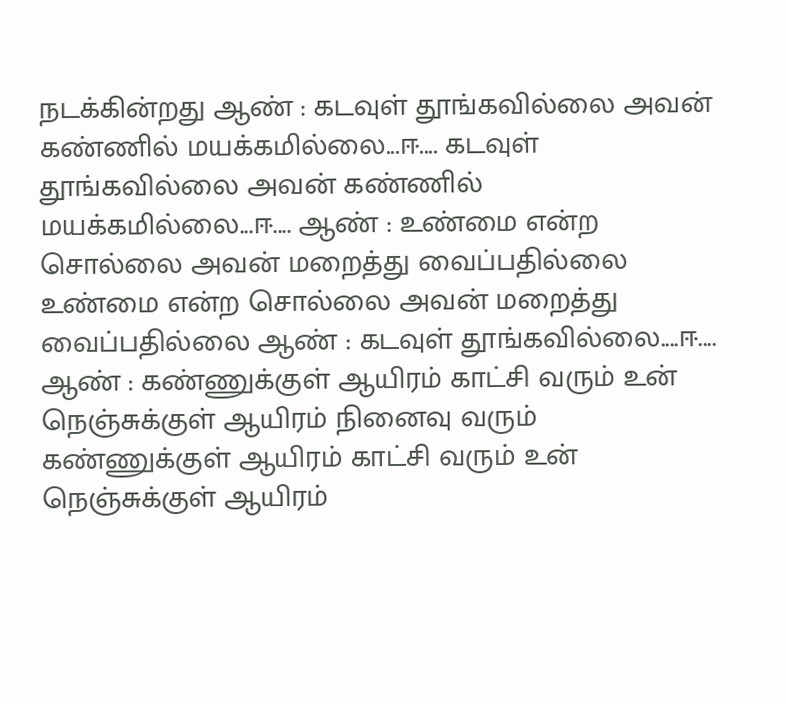நடக்கின்றது ஆண் : கடவுள் தூங்கவில்லை அவன் கண்ணில் மயக்கமில்லை...ஈ.... கடவுள் தூங்கவில்லை அவன் கண்ணில் மயக்கமில்லை...ஈ.... ஆண் : உண்மை என்ற சொல்லை அவன் மறைத்து வைப்பதில்லை உண்மை என்ற சொல்லை அவன் மறைத்து வைப்பதில்லை ஆண் : கடவுள் தூங்கவில்லை....ஈ.... ஆண் : கண்ணுக்குள் ஆயிரம் காட்சி வரும் உன் நெஞ்சுக்குள் ஆயிரம் நினைவு வரும் கண்ணுக்குள் ஆயிரம் காட்சி வரும் உன் நெஞ்சுக்குள் ஆயிரம்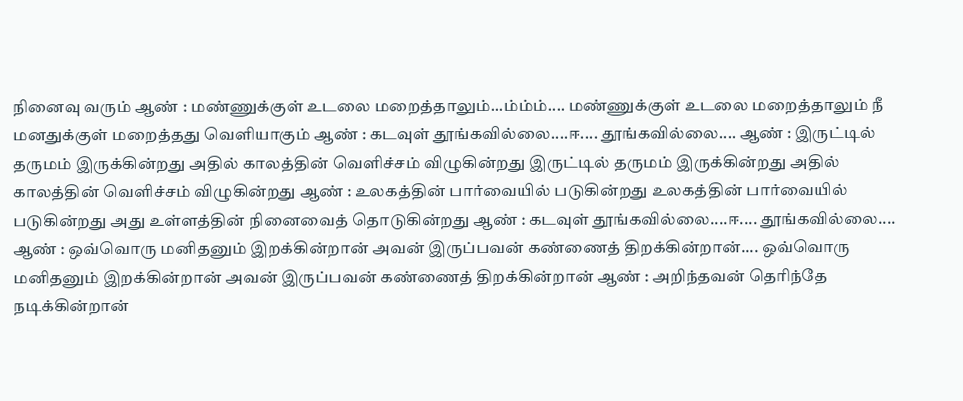நினைவு வரும் ஆண் : மண்ணுக்குள் உடலை மறைத்தாலும்...ம்ம்ம்.... மண்ணுக்குள் உடலை மறைத்தாலும் நீ மனதுக்குள் மறைத்தது வெளியாகும் ஆண் : கடவுள் தூங்கவில்லை....ஈ.... தூங்கவில்லை.... ஆண் : இருட்டில் தருமம் இருக்கின்றது அதில் காலத்தின் வெளிச்சம் விழுகின்றது இருட்டில் தருமம் இருக்கின்றது அதில் காலத்தின் வெளிச்சம் விழுகின்றது ஆண் : உலகத்தின் பார்வையில் படுகின்றது உலகத்தின் பார்வையில் படுகின்றது அது உள்ளத்தின் நினைவைத் தொடுகின்றது ஆண் : கடவுள் தூங்கவில்லை....ஈ.... தூங்கவில்லை.... ஆண் : ஒவ்வொரு மனிதனும் இறக்கின்றான் அவன் இருப்பவன் கண்ணைத் திறக்கின்றான்.... ஒவ்வொரு மனிதனும் இறக்கின்றான் அவன் இருப்பவன் கண்ணைத் திறக்கின்றான் ஆண் : அறிந்தவன் தெரிந்தே நடிக்கின்றான்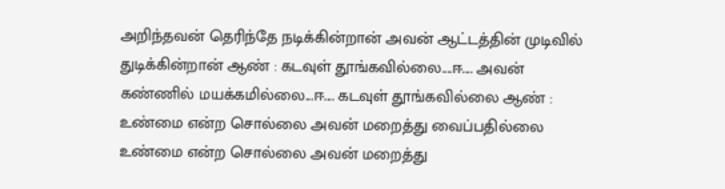அறிந்தவன் தெரிந்தே நடிக்கின்றான் அவன் ஆட்டத்தின் முடிவில் துடிக்கின்றான் ஆண் : கடவுள் தூங்கவில்லை....ஈ.... அவன் கண்ணில் மயக்கமில்லை...ஈ.... கடவுள் தூங்கவில்லை ஆண் : உண்மை என்ற சொல்லை அவன் மறைத்து வைப்பதில்லை உண்மை என்ற சொல்லை அவன் மறைத்து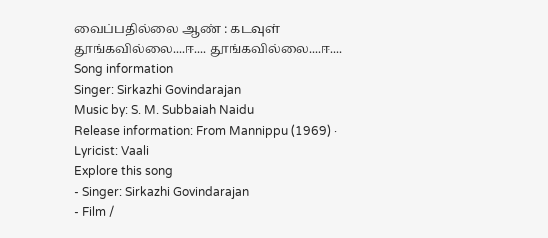வைப்பதில்லை ஆண் : கடவுள் தூங்கவில்லை....ஈ.... தூங்கவில்லை....ஈ....
Song information
Singer: Sirkazhi Govindarajan
Music by: S. M. Subbaiah Naidu
Release information: From Mannippu (1969) · Lyricist: Vaali
Explore this song
- Singer: Sirkazhi Govindarajan
- Film /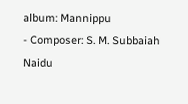album: Mannippu
- Composer: S. M. Subbaiah Naidu